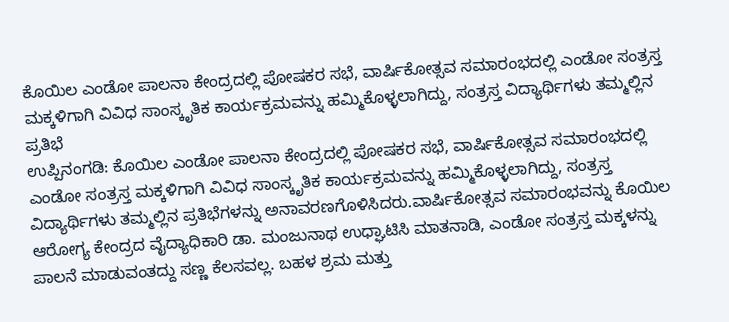ಕೊಯಿಲ ಎಂಡೋ ಪಾಲನಾ ಕೇಂದ್ರದಲ್ಲಿ ಪೋಷಕರ ಸಭೆ, ವಾರ್ಷಿಕೋತ್ಸವ ಸಮಾರಂಭದಲ್ಲಿ ಎಂಡೋ ಸಂತ್ರಸ್ತ ಮಕ್ಕಳಿಗಾಗಿ ವಿವಿಧ ಸಾಂಸ್ಕೃತಿಕ ಕಾರ್ಯಕ್ರಮವನ್ನು ಹಮ್ಮಿಕೊಳ್ಳಲಾಗಿದ್ದು, ಸಂತ್ರಸ್ತ ವಿದ್ಯಾರ್ಥಿಗಳು ತಮ್ಮಲ್ಲಿನ ಪ್ರತಿಭೆ
ಉಪ್ಪಿನಂಗಡಿ: ಕೊಯಿಲ ಎಂಡೋ ಪಾಲನಾ ಕೇಂದ್ರದಲ್ಲಿ ಪೋಷಕರ ಸಭೆ, ವಾರ್ಷಿಕೋತ್ಸವ ಸಮಾರಂಭದಲ್ಲಿ ಎಂಡೋ ಸಂತ್ರಸ್ತ ಮಕ್ಕಳಿಗಾಗಿ ವಿವಿಧ ಸಾಂಸ್ಕೃತಿಕ ಕಾರ್ಯಕ್ರಮವನ್ನು ಹಮ್ಮಿಕೊಳ್ಳಲಾಗಿದ್ದು, ಸಂತ್ರಸ್ತ ವಿದ್ಯಾರ್ಥಿಗಳು ತಮ್ಮಲ್ಲಿನ ಪ್ರತಿಭೆಗಳನ್ನು ಅನಾವರಣಗೊಳಿಸಿದರು.ವಾರ್ಷಿಕೋತ್ಸವ ಸಮಾರಂಭವನ್ನು ಕೊಯಿಲ ಆರೋಗ್ಯ ಕೇಂದ್ರದ ವೈದ್ಯಾಧಿಕಾರಿ ಡಾ. ಮಂಜುನಾಥ ಉಧ್ಘಾಟಿಸಿ ಮಾತನಾಡಿ, ಎಂಡೋ ಸಂತ್ರಸ್ತ ಮಕ್ಕಳನ್ನು ಪಾಲನೆ ಮಾಡುವಂತದ್ದು ಸಣ್ಣ ಕೆಲಸವಲ್ಲ. ಬಹಳ ಶ್ರಮ ಮತ್ತು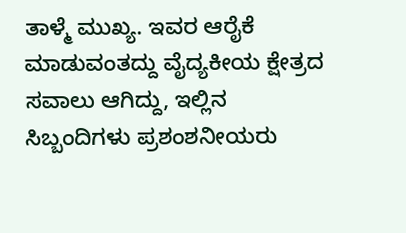ತಾಳ್ಮೆ ಮುಖ್ಯ. ಇವರ ಆರೈಕೆ ಮಾಡುವಂತದ್ದು ವೈದ್ಯಕೀಯ ಕ್ಷೇತ್ರದ ಸವಾಲು ಆಗಿದ್ದು, ಇಲ್ಲಿನ ಸಿಬ್ಬಂದಿಗಳು ಪ್ರಶಂಶನೀಯರು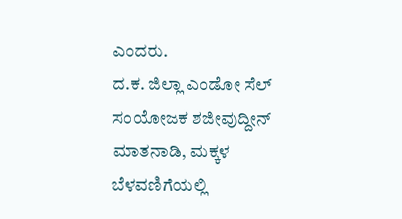ಎಂದರು.
ದ.ಕ. ಜಿಲ್ಲಾ ಎಂಡೋ ಸೆಲ್ ಸಂಯೋಜಕ ಶಜೀವುದ್ದೀನ್ ಮಾತನಾಡಿ, ಮಕ್ಕಳ ಬೆಳವಣಿಗೆಯಲ್ಲಿ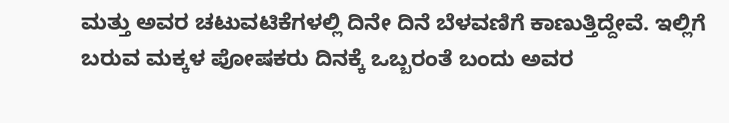ಮತ್ತು ಅವರ ಚಟುವಟಿಕೆಗಳಲ್ಲಿ ದಿನೇ ದಿನೆ ಬೆಳವಣಿಗೆ ಕಾಣುತ್ತಿದ್ದೇವೆ. ಇಲ್ಲಿಗೆ ಬರುವ ಮಕ್ಕಳ ಪೋಷಕರು ದಿನಕ್ಕೆ ಒಬ್ಬರಂತೆ ಬಂದು ಅವರ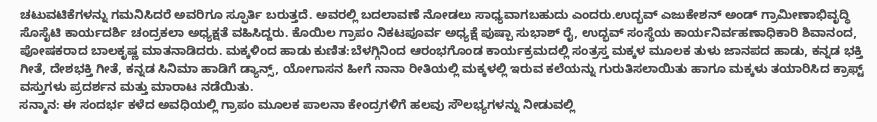ಚಟುವಟಿಕೆಗಳನ್ನು ಗಮನಿಸಿದರೆ ಅವರಿಗೂ ಸ್ಫೂರ್ತಿ ಬರುತ್ತದೆ. ಅವರಲ್ಲಿ ಬದಲಾವಣೆ ನೋಡಲು ಸಾಧ್ಯವಾಗಬಹುದು ಎಂದರು.ಉದ್ಭವ್ ಎಜುಕೇಶನ್ ಅಂಡ್ ಗ್ರಾಮೀಣಾಭಿವೃದ್ಧಿ ಸೊಸೈಟಿ ಕಾರ್ಯದರ್ಶಿ ಚಂದ್ರಕಲಾ ಅಧ್ಯಕ್ಷತೆ ವಹಿಸಿದ್ದರು. ಕೊಯಿಲ ಗ್ರಾಪಂ ನಿಕಟಪೂರ್ವ ಅಧ್ಯಕ್ಷೆ ಪುಷ್ಪಾ ಸುಭಾಶ್ ರೈ, ಉದ್ಭವ್ ಸಂಸ್ಥೆಯ ಕಾರ್ಯನಿರ್ವಹಣಾಧಿಕಾರಿ ಶಿವಾನಂದ, ಪೋಷಕರಾದ ಬಾಲಕೃಷ್ಣ ಮಾತನಾಡಿದರು. ಮಕ್ಕಳಿಂದ ಹಾಡು ಕುಣಿತ:ಬೆಳಗ್ಗಿನಿಂದ ಆರಂಭಗೊಂಡ ಕಾರ್ಯಕ್ರಮದಲ್ಲಿ ಸಂತ್ರಸ್ತ ಮಕ್ಕಳ ಮೂಲಕ ತುಳು ಜಾನಪದ ಹಾಡು, ಕನ್ನಡ ಭಕ್ತಿ ಗೀತೆ, ದೇಶಭಕ್ತಿ ಗೀತೆ, ಕನ್ನಡ ಸಿನಿಮಾ ಹಾಡಿಗೆ ಡ್ಯಾನ್ಸ್, ಯೋಗಾಸನ ಹೀಗೆ ನಾನಾ ರೀತಿಯಲ್ಲಿ ಮಕ್ಕಳಲ್ಲಿ ಇರುವ ಕಲೆಯನ್ನು ಗುರುತಿಸಲಾಯಿತು ಹಾಗೂ ಮಕ್ಕಳು ತಯಾರಿಸಿದ ಕ್ರಾಫ್ಟ್ ವಸ್ತುಗಳು ಪ್ರದರ್ಶನ ಮತ್ತು ಮಾರಾಟ ನಡೆಯಿತು.
ಸನ್ಮಾನ: ಈ ಸಂದರ್ಭ ಕಳೆದ ಅವಧಿಯಲ್ಲಿ ಗ್ರಾಪಂ ಮೂಲಕ ಪಾಲನಾ ಕೇಂದ್ರಗಳಿಗೆ ಹಲವು ಸೌಲಭ್ಯಗಳನ್ನು ನೀಡುವಲ್ಲಿ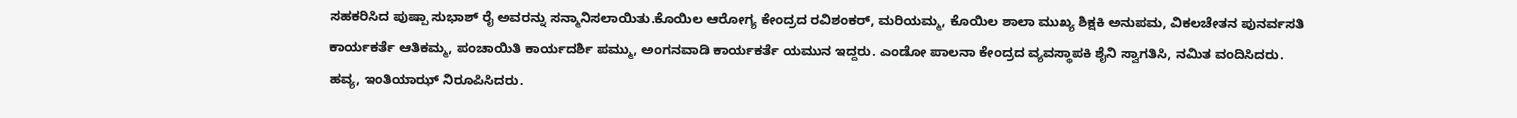ಸಹಕರಿಸಿದ ಪುಷ್ಪಾ ಸುಭಾಶ್ ರೈ ಅವರನ್ನು ಸನ್ಮಾನಿಸಲಾಯಿತು.ಕೊಯಿಲ ಆರೋಗ್ಯ ಕೇಂದ್ರದ ರವಿಶಂಕರ್, ಮರಿಯಮ್ಮ, ಕೊಯಿಲ ಶಾಲಾ ಮುಖ್ಯ ಶಿಕ್ಷಕಿ ಅನುಪಮ, ವಿಕಲಚೇತನ ಪುನರ್ವಸತಿ ಕಾರ್ಯಕರ್ತೆ ಆತಿಕಮ್ಮ, ಪಂಚಾಯಿತಿ ಕಾರ್ಯದರ್ಶಿ ಪಮ್ಮು, ಅಂಗನವಾಡಿ ಕಾರ್ಯಕರ್ತೆ ಯಮುನ ಇದ್ದರು. ಎಂಡೋ ಪಾಲನಾ ಕೇಂದ್ರದ ವ್ಯವಸ್ಥಾಪಕಿ ಶೈನಿ ಸ್ವಾಗತಿಸಿ, ನಮಿತ ವಂದಿಸಿದರು. ಹವ್ಯ, ಇಂತಿಯಾಝ್ ನಿರೂಪಿಸಿದರು.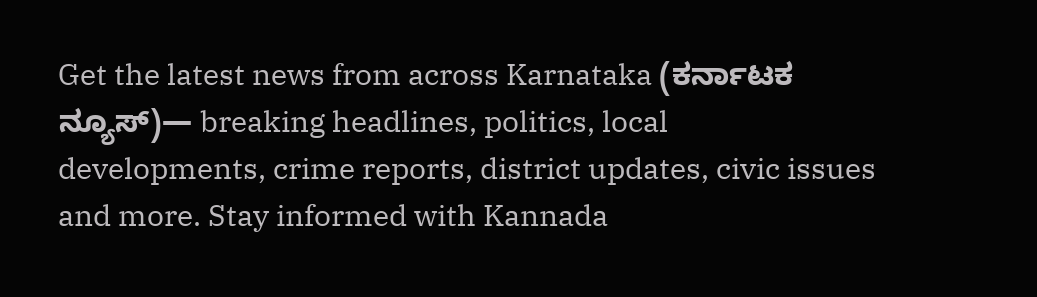Get the latest news from across Karnataka (ಕರ್ನಾಟಕ ನ್ಯೂಸ್)— breaking headlines, politics, local developments, crime reports, district updates, civic issues and more. Stay informed with Kannada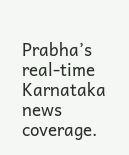Prabha’s real‑time Karnataka news coverage.